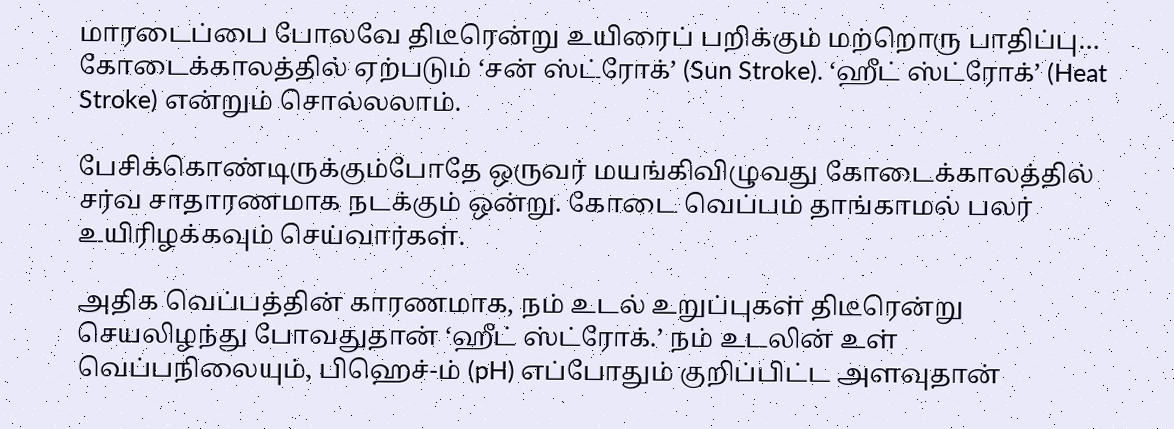மாரடைப்பை போலவே திடீரென்று உயிரைப் பறிக்கும் மற்றொரு பாதிப்பு… கோடைக்காலத்தில் ஏற்படும் ‘சன் ஸ்ட்ரோக்’ (Sun Stroke). ‘ஹீட் ஸ்ட்ரோக்’ (Heat Stroke) என்றும் சொல்லலாம்.

பேசிக்கொண்டிருக்கும்போதே ஒருவர் மயங்கிவிழுவது கோடைக்காலத்தில் சர்வ சாதாரணமாக நடக்கும் ஒன்று. கோடை வெப்பம் தாங்காமல் பலர் உயிரிழக்கவும் செய்வார்கள்.

அதிக வெப்பத்தின் காரணமாக, நம் உடல் உறுப்புகள் திடீரென்று செயலிழந்து போவதுதான் ‘ஹீட் ஸ்ட்ரோக்.’ நம் உடலின் உள் வெப்பநிலையும், பிஹெச்-ம் (pH) எப்போதும் குறிப்பிட்ட அளவுதான்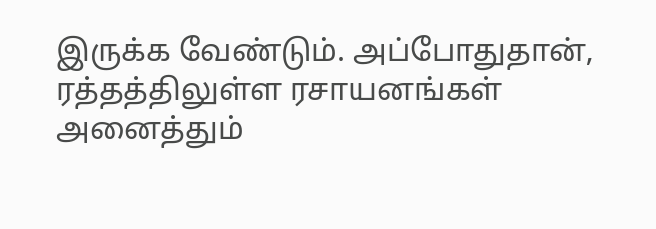இருக்க வேண்டும். அப்போதுதான், ரத்தத்திலுள்ள ரசாயனங்கள் அனைத்தும்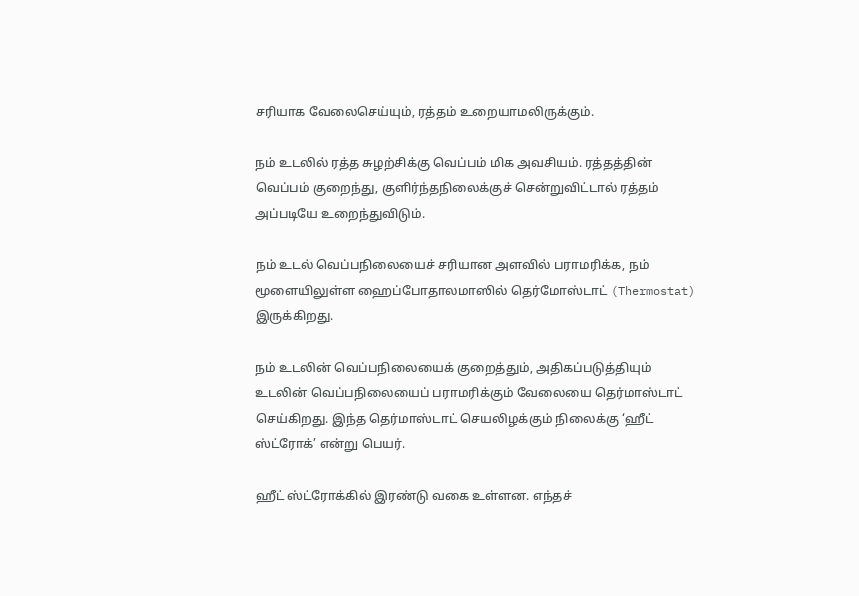சரியாக வேலைசெய்யும், ரத்தம் உறையாமலிருக்கும்.

நம் உடலில் ரத்த சுழற்சிக்கு வெப்பம் மிக அவசியம். ரத்தத்தின் வெப்பம் குறைந்து, குளிர்ந்தநிலைக்குச் சென்றுவிட்டால் ரத்தம் அப்படியே உறைந்துவிடும்.

நம் உடல் வெப்பநிலையைச் சரியான அளவில் பராமரிக்க, நம் மூளையிலுள்ள ஹைப்போதாலமாஸில் தெர்மோஸ்டாட் (Thermostat) இருக்கிறது.

நம் உடலின் வெப்பநிலையைக் குறைத்தும், அதிகப்படுத்தியும் உடலின் வெப்பநிலையைப் பராமரிக்கும் வேலையை தெர்மாஸ்டாட் செய்கிறது. இந்த தெர்மாஸ்டாட் செயலிழக்கும் நிலைக்கு ‘ஹீட் ஸ்ட்ரோக்’ என்று பெயர்.

ஹீட் ஸ்ட்ரோக்கில் இரண்டு வகை உள்ளன. எந்தச்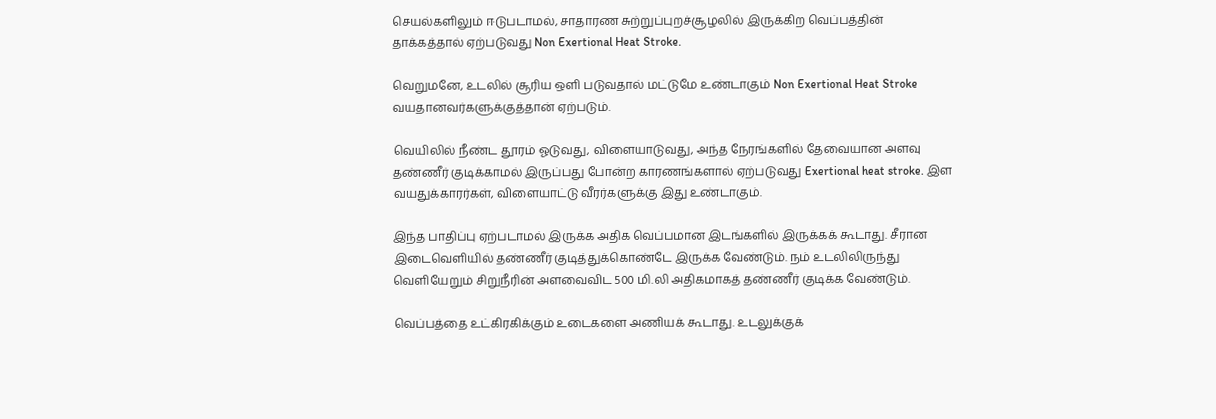செயல்களிலும் ஈடுபடாமல், சாதாரண சுற்றுப்புறச்சூழலில் இருக்கிற வெப்பத்தின் தாக்கத்தால் ஏற்படுவது Non Exertional Heat Stroke.

வெறுமனே, உடலில் சூரிய ஒளி படுவதால் மட்டுமே உண்டாகும் Non Exertional Heat Stroke வயதானவர்களுக்குத்தான் ஏற்படும்.

வெயிலில் நீண்ட தூரம் ஓடுவது, விளையாடுவது, அந்த நேரங்களில் தேவையான அளவு தண்ணீர் குடிக்காமல் இருப்பது போன்ற காரணங்களால் ஏற்படுவது Exertional heat stroke. இள வயதுக்காரர்கள், விளையாட்டு வீரர்களுக்கு இது உண்டாகும்.

இந்த பாதிப்பு ஏற்படாமல் இருக்க அதிக வெப்பமான இடங்களில் இருக்கக் கூடாது. சீரான இடைவெளியில் தண்ணீர் குடித்துக்கொண்டே இருக்க வேண்டும். நம் உடலிலிருந்து வெளியேறும் சிறுநீரின் அளவைவிட 500 மி.லி அதிகமாகத் தண்ணீர் குடிக்க வேண்டும்.

வெப்பத்தை உட்கிரகிக்கும் உடைகளை அணியக் கூடாது. உடலுக்குக்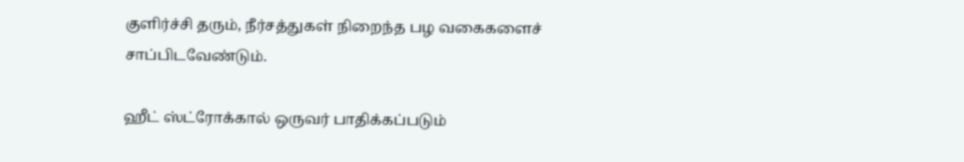குளிர்ச்சி தரும், நீர்சத்துகள் நிறைந்த பழ வகைகளைச் சாப்பிடவேண்டும்.

ஹீட் ஸ்ட்ரோக்கால் ஒருவர் பாதிக்கப்படும்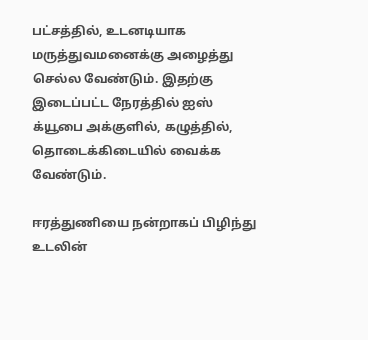பட்சத்தில், உடனடியாக மருத்துவமனைக்கு அழைத்து செல்ல வேண்டும். இதற்கு இடைப்பட்ட நேரத்தில் ஐஸ் க்யூபை அக்குளில், கழுத்தில், தொடைக்கிடையில் வைக்க வேண்டும்.

ஈரத்துணியை நன்றாகப் பிழிந்து உடலின்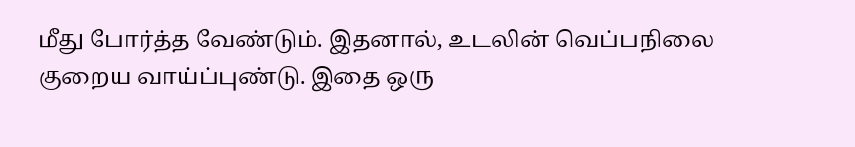மீது போர்த்த வேண்டும். இதனால், உடலின் வெப்பநிலை குறைய வாய்ப்புண்டு. இதை ஒரு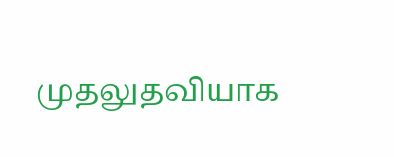முதலுதவியாக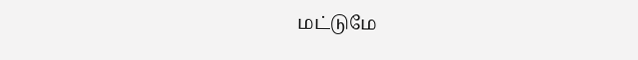மட்டுமே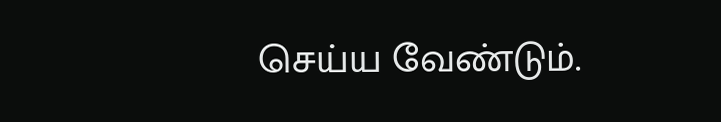செய்ய வேண்டும்.